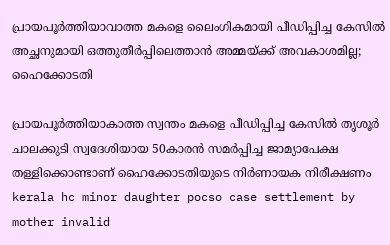പ്രായപൂർത്തിയാവാത്ത മകളെ ലൈംഗികമായി പീഡിപ്പിച്ച കേസിൽ അച്ഛനുമായി ഒത്തുതീർപ്പിലെത്താൻ അമ്മയ്ക്ക് അവകാശമില്ല; ഹൈക്കോടതി

പ്രായപൂർത്തിയാകാത്ത സ്വന്തം മകളെ പീഡിപ്പിച്ച കേസിൽ തൃശൂർ ചാലക്കുടി സ്വദേശിയായ 50കാരൻ സമർപ്പിച്ച ജാമ്യാപേക്ഷ തള്ളിക്കൊണ്ടാണ് ഹൈക്കോടതിയുടെ നിർണായക നിരീക്ഷണം
kerala hc minor daughter pocso case settlement by mother invalid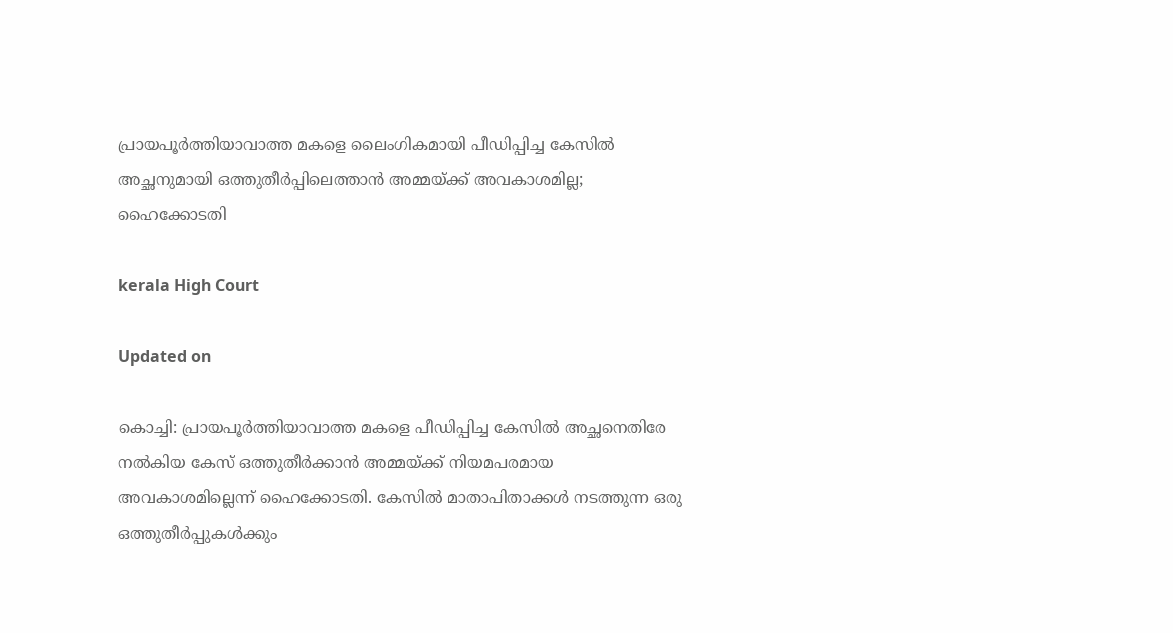പ്രായപൂർത്തിയാവാത്ത മകളെ ലൈംഗികമായി പീഡിപ്പിച്ച കേസിൽ അച്ഛനുമായി ഒത്തുതീർപ്പിലെത്താൻ അമ്മയ്ക്ക് അവകാശമില്ല; ഹൈക്കോടതി

kerala High Court

Updated on

കൊച്ചി: പ്രായപൂർത്തിയാവാത്ത മകളെ പീഡിപ്പിച്ച കേസിൽ അച്ഛനെതിരേ നൽകിയ കേസ് ഒത്തുതീർക്കാൻ അമ്മയ്ക്ക് നിയമപരമായ അവകാശമില്ലെന്ന് ഹൈക്കോടതി. കേസിൽ മാതാപിതാക്കൾ നടത്തുന്ന ഒരു ഒത്തുതീർപ്പുകൾക്കും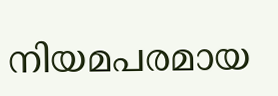നിയമപരമായ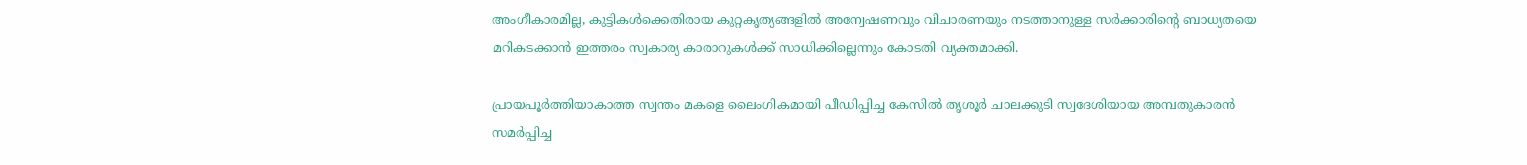അംഗീകാരമില്ല, കുട്ടികൾക്കെതിരായ കുറ്റകൃത്യങ്ങളിൽ അന്വേഷണവും വിചാരണയും നടത്താനുള്ള സർക്കാരിന്‍റെ ബാധ്യതയെ മറികടക്കാൻ ഇത്തരം സ്വകാര്യ കാരാറുകൾക്ക് സാധിക്കില്ലെന്നും കോടതി വ്യക്തമാക്കി.

പ്രായപൂർത്തിയാകാത്ത സ്വന്തം മകളെ ലൈംഗികമായി പീഡിപ്പിച്ച കേസിൽ തൃശൂർ ചാലക്കുടി സ്വദേശിയായ അമ്പതുകാരൻ സമർപ്പിച്ച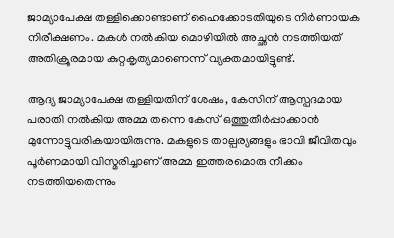ജാമ്യാപേക്ഷ തള്ളിക്കൊണ്ടാണ് ഹൈക്കോടതിയുടെ നിർണായക നിരീക്ഷണം. മകൾ നൽകിയ മൊഴിയിൽ അച്ഛൻ നടത്തിയത് അതിക്രൂരമായ കുറ്റകൃത്യമാണെന്ന് വ്യക്തമായിട്ടുണ്ട്.

ആദ്യ ജാമ്യാപേക്ഷ തള്ളിയതിന് ശേഷം, കേസിന് ആസ്പദമായ പരാതി നൽകിയ അമ്മ തന്നെ കേസ് ഒത്തുതീർപ്പാക്കാൻ മുന്നോട്ടുവരികയായിരുന്നു. മകളുടെ താല്പര്യങ്ങളും ഭാവി ജീവിതവും പൂർണമായി വിസ്മരിച്ചാണ് അമ്മ ഇത്തരമൊരു നീക്കം നടത്തിയതെന്നും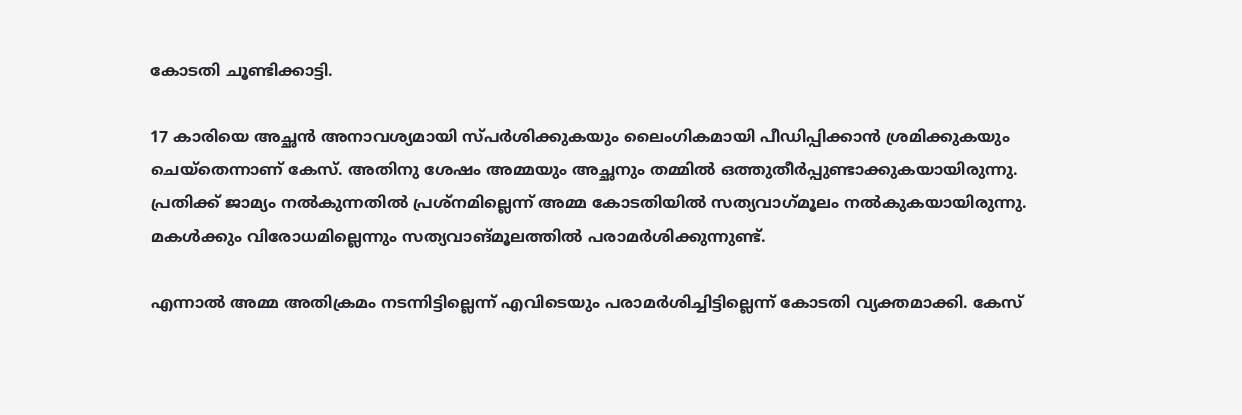കോടതി ചൂണ്ടിക്കാട്ടി.

17 കാരിയെ അച്ഛൻ അനാവശ്യമായി സ്പർശിക്കുകയും ലൈംഗികമായി പീഡിപ്പിക്കാൻ ശ്രമിക്കുകയും ചെയ്തെന്നാണ് കേസ്. അതിനു ശേഷം അമ്മയും അച്ഛനും തമ്മിൽ ഒത്തുതീർപ്പുണ്ടാക്കുകയായിരുന്നു. പ്രതിക്ക് ജാമ്യം നൽകുന്നതിൽ പ്രശ്നമില്ലെന്ന് അമ്മ കോടതിയിൽ സത്യവാഗ്‌മൂലം നൽകുകയായിരുന്നു. മകൾക്കും വിരോധമില്ലെന്നും സത്യവാങ്മൂലത്തിൽ പരാമർശിക്കുന്നുണ്ട്.

എന്നാൽ അമ്മ അതിക്രമം നടന്നിട്ടില്ലെന്ന് എവിടെയും പരാമർശിച്ചിട്ടില്ലെന്ന് കോടതി വ്യക്തമാക്കി. കേസ്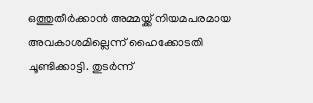ഒത്തുതീർക്കാൻ അമ്മയ്ക്ക് നിയമപരമായ അവകാശമില്ലെന്ന് ഹൈക്കോടതി ചൂണ്ടിക്കാട്ടി. തുടർന്ന്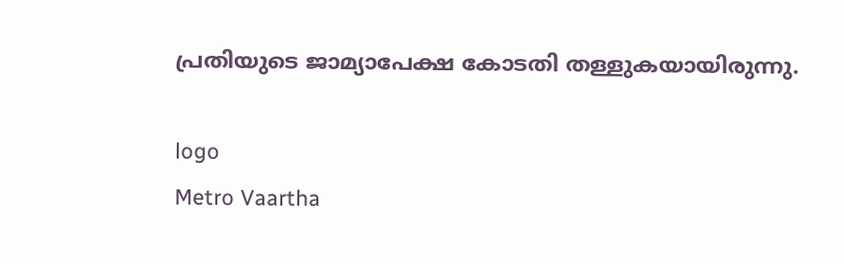പ്രതിയുടെ ജാമ്യാപേക്ഷ കോടതി തള്ളുകയായിരുന്നു.

logo
Metro Vaartha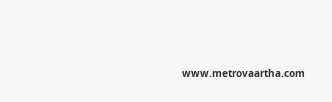www.metrovaartha.com